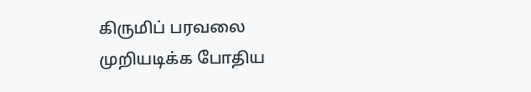கிருமிப் பரவலை முறியடிக்க போதிய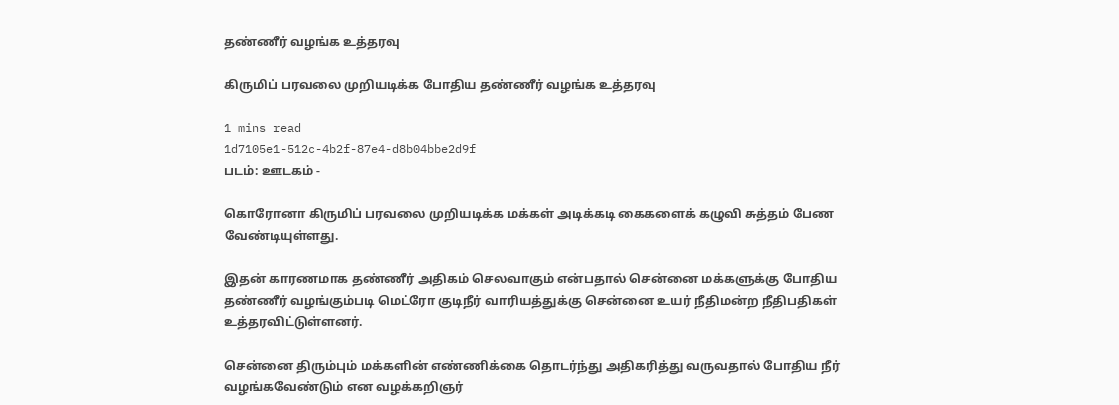தண்ணீர் வழங்க உத்தரவு

கிருமிப் பரவலை முறியடிக்க போதிய தண்ணீர் வழங்க உத்தரவு

1 mins read
1d7105e1-512c-4b2f-87e4-d8b04bbe2d9f
படம்: ஊடகம் -

கொரோனா கிருமிப் பரவலை முறியடிக்க மக்கள் அடிக்கடி கைகளைக் கழுவி சுத்தம் பேண வேண்டியுள்ளது.

இதன் காரணமாக தண்ணீர் அதிகம் செலவாகும் என்பதால் சென்னை மக்களுக்கு போதிய தண்ணீர் வழங்கும்படி மெட்ரோ குடிநீர் வாரியத்துக்கு சென்னை உயர் நீதிமன்ற நீதிபதிகள் உத்தரவிட்டுள்ளனர்.

சென்னை திரும்பும் மக்களின் எண்ணிக்கை தொடர்ந்து அதிகரித்து வருவதால் போதிய நீர் வழங்கவேண்டும் என வழக்கறிஞர்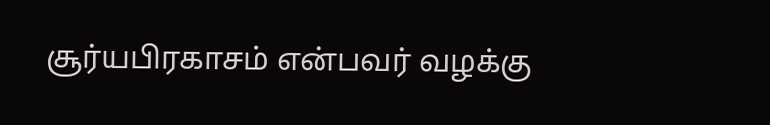சூர்யபிரகாசம் என்பவர் வழக்கு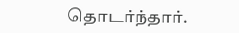தொடர்ந்தார்.